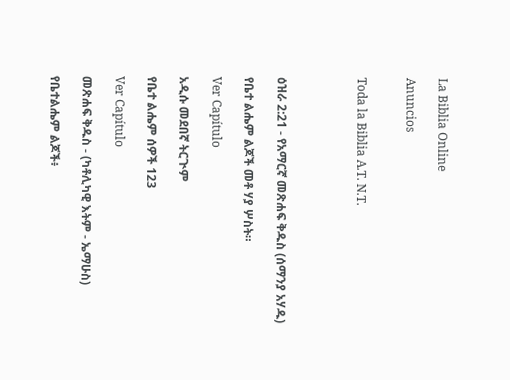La Biblia Online

Anuncios


Toda la Biblia A.T. N.T.




ዕዝራ 2:21 - የአማርኛ መጽሐፍ ቅዱስ (ሰማንያ አሃዱ)

የቤተ ልሔም ልጆች መቶ ሃያ ሦስት።

Ver Capítulo

አዲሱ መደበኛ ትርጒም

የቤተ ልሔም ሰዎች 123

Ver Capítulo

መጽሐፍ ቅዱስ - (ካቶሊካዊ እትም - ኤማሁስ)

የቤተልሔም ልጆች፥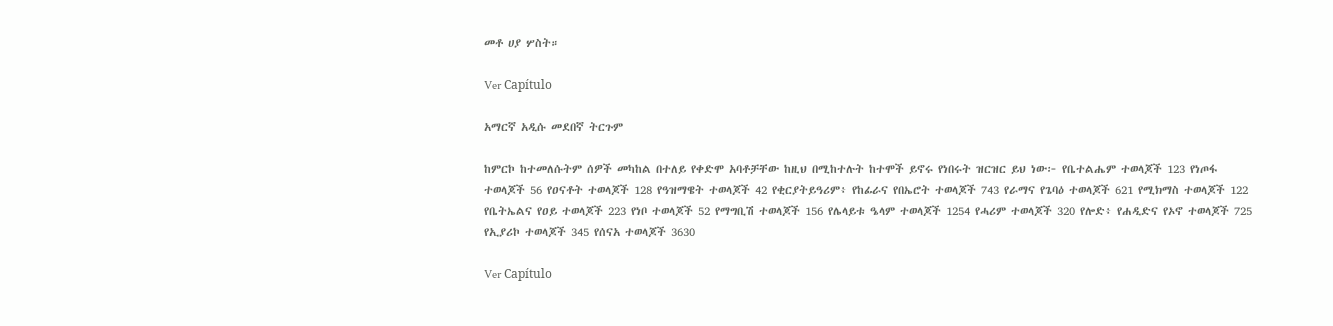መቶ ሀያ ሦስት።

Ver Capítulo

አማርኛ አዲሱ መደበኛ ትርጉም

ከምርኮ ከተመለሱትም ሰዎች መካከል በተለይ የቀድሞ አባቶቻቸው ከዚህ በሚከተሉት ከተሞች ይኖሩ የነበሩት ዝርዝር ይህ ነው፦ የቤተልሔም ተወላጆች 123 የነጦፋ ተወላጆች 56 የዐናቶት ተወላጆች 128 የዓዝማዌት ተወላጆች 42 የቂርያትይዓሪም፥ የከፊራና የበኤሮት ተወላጆች 743 የራማና የጌባዕ ተወላጆች 621 የሚክማስ ተወላጆች 122 የቤትኤልና የዐይ ተወላጆች 223 የነቦ ተወላጆች 52 የማግቢሽ ተወላጆች 156 የሌላይቱ ዔላም ተወላጆች 1254 የሓሪም ተወላጆች 320 የሎድ፥ የሐዲድና የኦኖ ተወላጆች 725 የኢያሪኮ ተወላጆች 345 የሰናአ ተወላጆች 3630

Ver Capítulo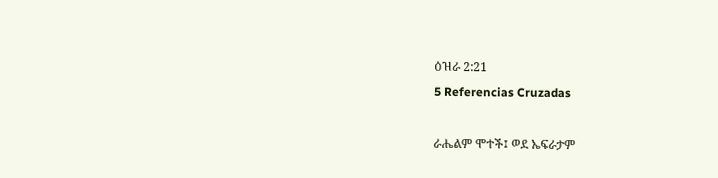ዕዝራ 2:21
5 Referencias Cruzadas

ራሔልም ሞተች፤ ወደ ኤፍራታም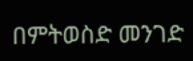በምትወስድ መንገድ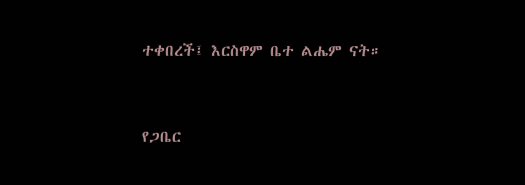ተቀበረች፤ እርስዋም ቤተ ልሔም ናት።


የጋቤር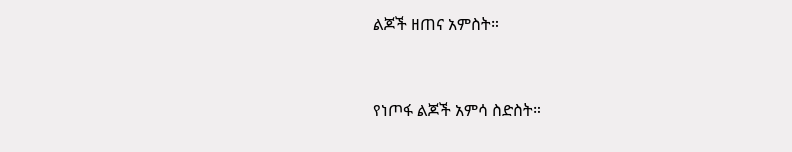ልጆች ዘጠና አምስት።


የነጦፋ ልጆች አምሳ ስድስት።